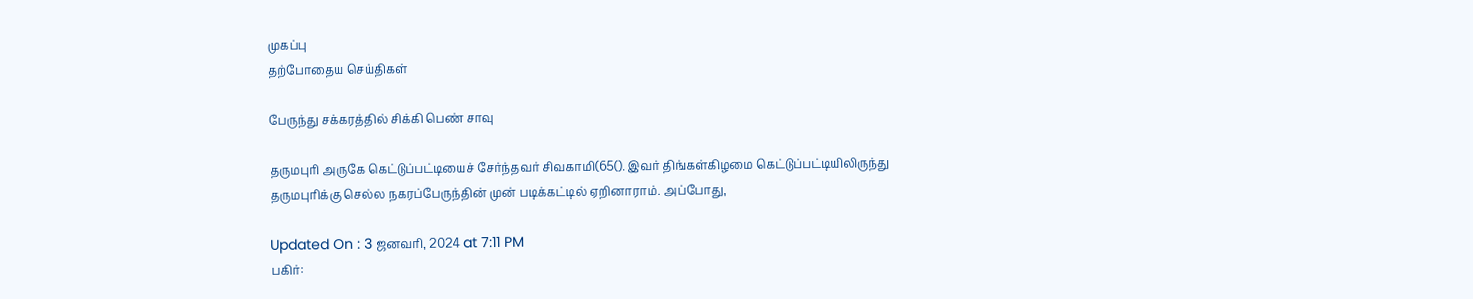முகப்பு
தற்போதைய செய்திகள்

பேருந்து சக்கரத்தில் சிக்கி பெண் சாவு

தருமபுரி அருகே கெட்டுப்பட்டியைச் சேர்ந்தவர் சிவகாமி(65(). இவர் திங்கள்கிழமை கெட்டுப்பட்டியிலிருந்து தருமபுரிக்கு செல்ல நகரப்பேருந்தின் முன் படிக்கட்டில் ஏறினாராம். அப்போது,

Updated On : 3 ஜனவரி, 2024 at 7:11 PM
பகிர்: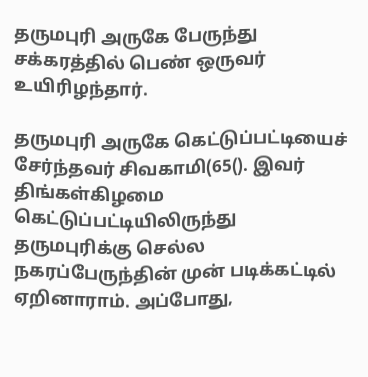தருமபுரி அருகே பேருந்து சக்கரத்தில் பெண் ஒருவர் உயிரிழந்தார்.

தருமபுரி அருகே கெட்டுப்பட்டியைச் சேர்ந்தவர் சிவகாமி(65(). இவர் திங்கள்கிழமை கெட்டுப்பட்டியிலிருந்து தருமபுரிக்கு செல்ல நகரப்பேருந்தின் முன் படிக்கட்டில் ஏறினாராம். அப்போது,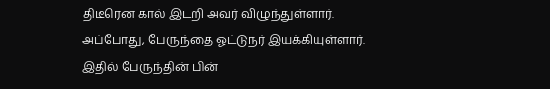திடீரென கால் இடறி அவர் விழுந்துள்ளார். அப்போது, பேருந்தை ஓட்டுநர் இயக்கியுள்ளார். இதில் பேருந்தின் பின்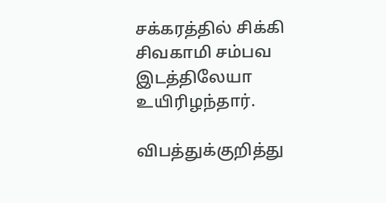சக்கரத்தில் சிக்கி சிவகாமி சம்பவ இடத்திலேயா உயிரிழந்தார்.

விபத்துக்குறித்து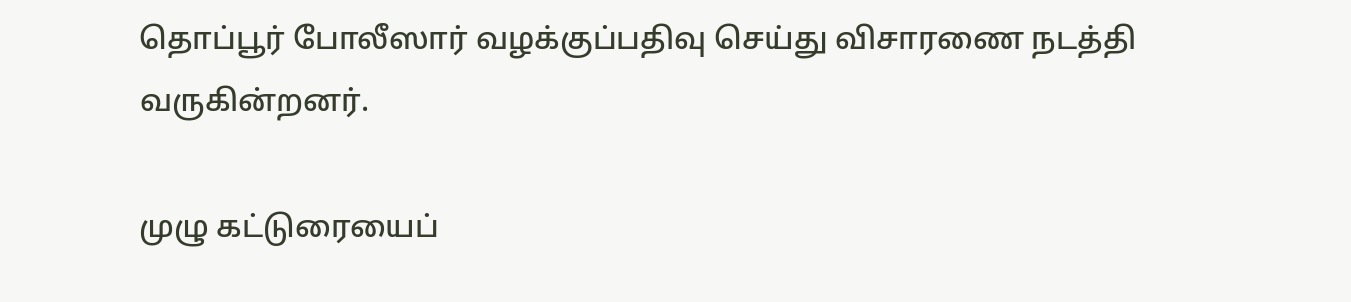தொப்பூர் போலீஸார் வழக்குப்பதிவு செய்து விசாரணை நடத்தி வருகின்றனர்.

முழு கட்டுரையைப்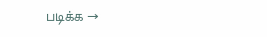படிக்க →